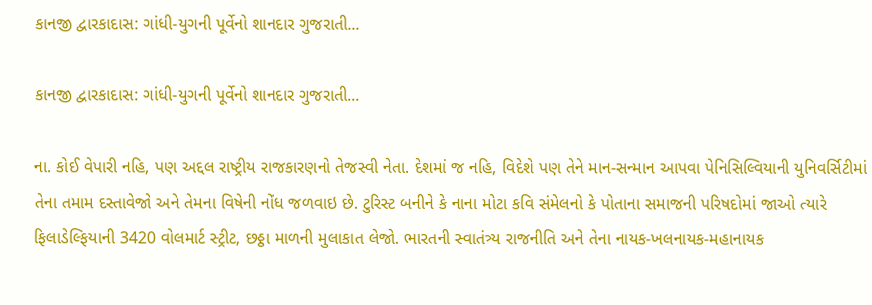કાનજી દ્વારકાદાસ: ગાંધી-યુગની પૂર્વેનો શાનદાર ગુજરાતી...

કાનજી દ્વારકાદાસ: ગાંધી-યુગની પૂર્વેનો શાનદાર ગુજરાતી...

ના. કોઈ વેપારી નહિ, પણ અદ્દલ રાષ્ટ્રીય રાજકારણનો તેજસ્વી નેતા. દેશમાં જ નહિ, વિદેશે પણ તેને માન-સન્માન આપવા પેનિસિલ્વિયાની યુનિવર્સિટીમાં તેના તમામ દસ્તાવેજો અને તેમના વિષેની નોંધ જળવાઇ છે. ટુરિસ્ટ બનીને કે નાના મોટા કવિ સંમેલનો કે પોતાના સમાજની પરિષદોમાં જાઓ ત્યારે ફિલાડેલ્ફિયાની 3420 વોલમાર્ટ સ્ટ્રીટ, છઠ્ઠા માળની મુલાકાત લેજો. ભારતની સ્વાતંત્ર્ય રાજનીતિ અને તેના નાયક-ખલનાયક-મહાનાયક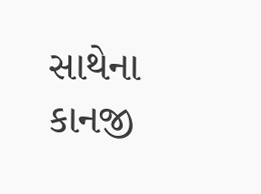સાથેના કાનજી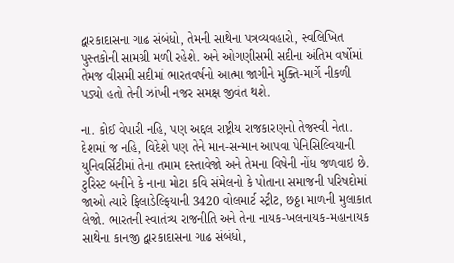દ્વારકાદાસના ગાઢ સંબંધો, તેમની સાથેના પત્રવ્યવહારો, સ્વલિખિત પુસ્તકોની સામગ્રી મળી રહેશે. અને ઓગણીસમી સદીના અંતિમ વર્ષોમાં તેમજ વીસમી સદીમાં ભારતવર્ષનો આત્મા જાગીને મુક્તિ-માર્ગે નીકળી પડ્યો હતો તેની ઝાંખી નજર સમક્ષ જીવંત થશે.

ના. કોઈ વેપારી નહિ, પણ અદ્દલ રાષ્ટ્રીય રાજકારણનો તેજસ્વી નેતા. દેશમાં જ નહિ, વિદેશે પણ તેને માન-સન્માન આપવા પેનિસિલ્વિયાની યુનિવર્સિટીમાં તેના તમામ દસ્તાવેજો અને તેમના વિષેની નોંધ જળવાઇ છે. ટુરિસ્ટ બનીને કે નાના મોટા કવિ સંમેલનો કે પોતાના સમાજની પરિષદોમાં જાઓ ત્યારે ફિલાડેલ્ફિયાની 3420 વોલમાર્ટ સ્ટ્રીટ, છઠ્ઠા માળની મુલાકાત લેજો. ભારતની સ્વાતંત્ર્ય રાજનીતિ અને તેના નાયક-ખલનાયક-મહાનાયક સાથેના કાનજી દ્વારકાદાસના ગાઢ સંબંધો,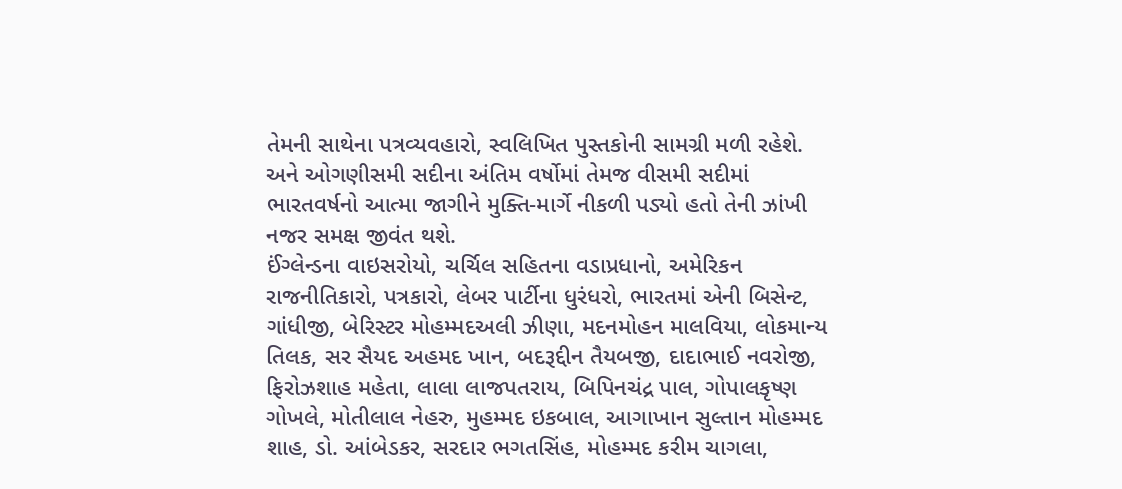તેમની સાથેના પત્રવ્યવહારો, સ્વલિખિત પુસ્તકોની સામગ્રી મળી રહેશે. અને ઓગણીસમી સદીના અંતિમ વર્ષોમાં તેમજ વીસમી સદીમાં ભારતવર્ષનો આત્મા જાગીને મુક્તિ-માર્ગે નીકળી પડ્યો હતો તેની ઝાંખી નજર સમક્ષ જીવંત થશે.
ઈંગ્લેન્ડના વાઇસરોયો, ચર્ચિલ સહિતના વડાપ્રધાનો, અમેરિકન રાજનીતિકારો, પત્રકારો, લેબર પાર્ટીના ધુરંધરો, ભારતમાં એની બિસેન્ટ, ગાંધીજી, બેરિસ્ટર મોહમ્મદઅલી ઝીણા, મદનમોહન માલવિયા, લોકમાન્ય તિલક, સર સૈયદ અહમદ ખાન, બદરૂદ્દીન તૈયબજી, દાદાભાઈ નવરોજી, ફિરોઝશાહ મહેતા, લાલા લાજપતરાય, બિપિનચંદ્ર પાલ, ગોપાલકૃષ્ણ ગોખલે, મોતીલાલ નેહરુ, મુહમ્મદ ઇકબાલ, આગાખાન સુલ્તાન મોહમ્મદ શાહ, ડો. આંબેડકર, સરદાર ભગતસિંહ, મોહમ્મદ કરીમ ચાગલા,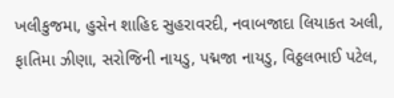ખલીકુજમા, હુસેન શાહિદ સુહરાવરદી, નવાબજાદા લિયાકત અલી, ફાતિમા ઝીણા, સરોજિની નાયડુ, પદ્મજા નાયડુ, વિઠ્ઠલભાઈ પટેલ,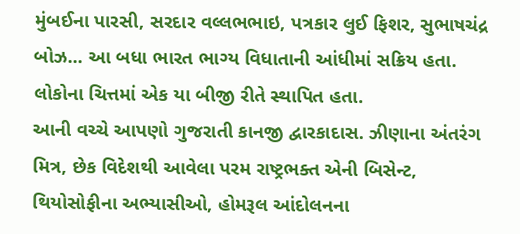મુંબઈના પારસી, સરદાર વલ્લભભાઇ, પત્રકાર લુઈ ફિશર, સુભાષચંદ્ર બોઝ... આ બધા ભારત ભાગ્ય વિધાતાની આંધીમાં સક્રિય હતા. લોકોના ચિત્તમાં એક યા બીજી રીતે સ્થાપિત હતા.
આની વચ્ચે આપણો ગુજરાતી કાનજી દ્વારકાદાસ. ઝીણાના અંતરંગ મિત્ર, છેક વિદેશથી આવેલા પરમ રાષ્ટ્રભક્ત એની બિસેન્ટ, થિયોસોફીના અભ્યાસીઓ, હોમરૂલ આંદોલનના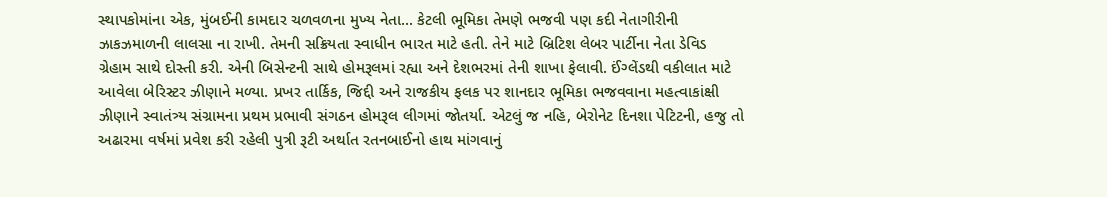સ્થાપકોમાંના એક, મુંબઈની કામદાર ચળવળના મુખ્ય નેતા... કેટલી ભૂમિકા તેમણે ભજવી પણ કદી નેતાગીરીની ઝાકઝમાળની લાલસા ના રાખી. તેમની સક્રિયતા સ્વાધીન ભારત માટે હતી. તેને માટે બ્રિટિશ લેબર પાર્ટીના નેતા ડેવિડ ગ્રેહામ સાથે દોસ્તી કરી. એની બિસેન્ટની સાથે હોમરૂલમાં રહ્યા અને દેશભરમાં તેની શાખા ફેલાવી. ઈંગ્લેંડથી વકીલાત માટે આવેલા બેરિસ્ટર ઝીણાને મળ્યા. પ્રખર તાર્કિક, જિદ્દી અને રાજકીય ફલક પર શાનદાર ભૂમિકા ભજવવાના મહત્વાકાંક્ષી ઝીણાને સ્વાતંત્ર્ય સંગ્રામના પ્રથમ પ્રભાવી સંગઠન હોમરૂલ લીગમાં જોતર્યા. એટલું જ નહિ, બેરોનેટ દિનશા પેટિટની, હજુ તો અઢારમા વર્ષમાં પ્રવેશ કરી રહેલી પુત્રી રૂટી અર્થાત રતનબાઈનો હાથ માંગવાનું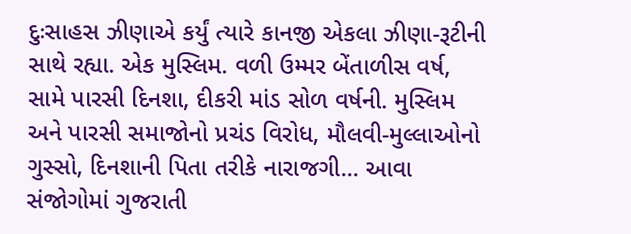દુઃસાહસ ઝીણાએ કર્યું ત્યારે કાનજી એકલા ઝીણા-રૂટીની સાથે રહ્યા. એક મુસ્લિમ. વળી ઉમ્મર બેંતાળીસ વર્ષ, સામે પારસી દિનશા, દીકરી માંડ સોળ વર્ષની. મુસ્લિમ અને પારસી સમાજોનો પ્રચંડ વિરોધ, મૌલવી-મુલ્લાઓનો ગુસ્સો, દિનશાની પિતા તરીકે નારાજગી... આવા સંજોગોમાં ગુજરાતી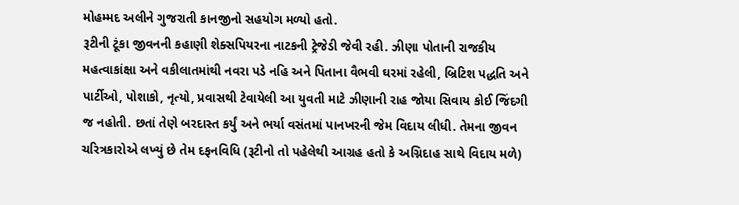મોહમ્મદ અલીને ગુજરાતી કાનજીનો સહયોગ મળ્યો હતો.
રૂટીની ટૂંકા જીવનની કહાણી શેક્સપિયરના નાટકની ટ્રેજેડી જેવી રહી. ઝીણા પોતાની રાજકીય મહત્વાકાંક્ષા અને વકીલાતમાંથી નવરા પડે નહિ અને પિતાના વૈભવી ઘરમાં રહેલી, બ્રિટિશ પદ્ધતિ અને પાર્ટીઓ, પોશાકો, નૃત્યો, પ્રવાસથી ટેવાયેલી આ યુવતી માટે ઝીણાની રાહ જોયા સિવાય કોઈ જિંદગી જ નહોતી. છતાં તેણે બરદાસ્ત કર્યું અને ભર્યા વસંતમાં પાનખરની જેમ વિદાય લીધી. તેમના જીવન ચરિત્રકારોએ લખ્યું છે તેમ દફનવિધિ (રૂટીનો તો પહેલેથી આગ્રહ હતો કે અગ્નિદાહ સાથે વિદાય મળે)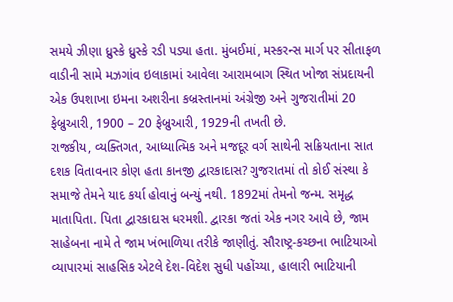સમયે ઝીણા ધ્રુસ્કે ધ્રુસ્કે રડી પડ્યા હતા. મુંબઈમાં, મસ્કરન્સ માર્ગ પર સીતાફળ વાડીની સામે મઝગાંવ ઇલાકામાં આવેલા આરામબાગ સ્થિત ખોજા સંપ્રદાયની એક ઉપશાખા ઇમના અશરીના કબ્રસ્તાનમાં અંગ્રેજી અને ગુજરાતીમાં 20 ફેબ્રુઆરી, 1900 – 20 ફેબ્રુઆરી, 1929ની તખતી છે.
રાજકીય, વ્યક્તિગત, આધ્યાત્મિક અને મજદૂર વર્ગ સાથેની સક્રિયતાના સાત દશક વિતાવનાર કોણ હતા કાનજી દ્વારકાદાસ? ગુજરાતમાં તો કોઈ સંસ્થા કે સમાજે તેમને યાદ કર્યા હોવાનું બન્યું નથી. 1892માં તેમનો જન્મ. સમૃદ્ધ માતાપિતા. પિતા દ્વારકાદાસ ધરમશી. દ્વારકા જતાં એક નગર આવે છે, જામ સાહેબના નામે તે જામ ખંભાળિયા તરીકે જાણીતું. સૌરાષ્ટ્ર-કચ્છના ભાટિયાઓ વ્યાપારમાં સાહસિક એટલે દેશ-વિદેશ સુધી પહોંચ્યા, હાલારી ભાટિયાની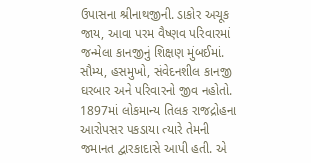ઉપાસના શ્રીનાથજીની. ડાકોર અચૂક જાય, આવા પરમ વૈષ્ણવ પરિવારમાં જન્મેલા કાનજીનું શિક્ષણ મુંબઈમાં. સૌમ્ય, હસમુખો, સંવેદનશીલ કાનજી ઘરબાર અને પરિવારનો જીવ નહોતો. 1897માં લોકમાન્ય તિલક રાજદ્રોહના આરોપસર પકડાયા ત્યારે તેમની જમાનત દ્વારકાદાસે આપી હતી. એ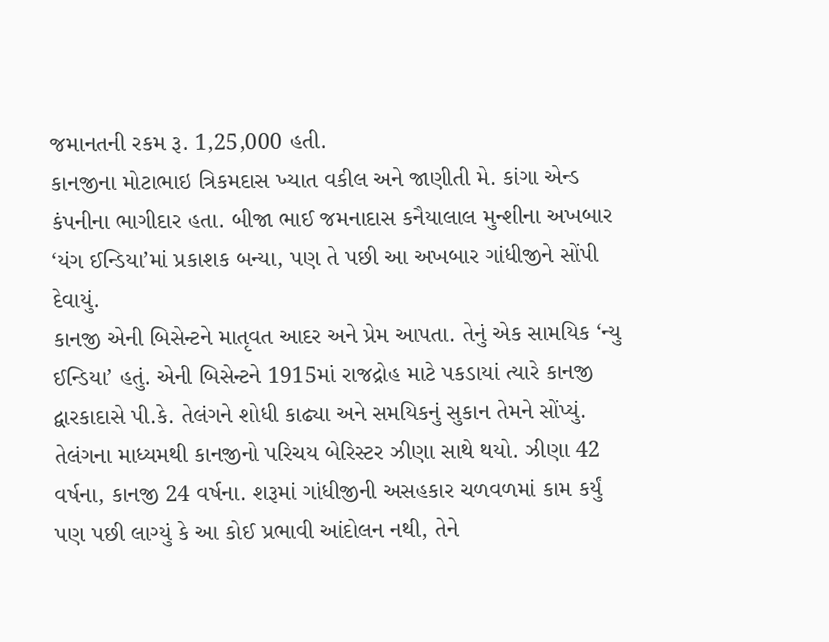જમાનતની રકમ રૂ. 1,25,000 હતી.
કાનજીના મોટાભાઇ ત્રિકમદાસ ખ્યાત વકીલ અને જાણીતી મે. કાંગા એન્ડ કંપનીના ભાગીદાર હતા. બીજા ભાઈ જમનાદાસ કનૈયાલાલ મુન્શીના અખબાર ‘યંગ ઈન્ડિયા’માં પ્રકાશક બન્યા, પણ તે પછી આ અખબાર ગાંધીજીને સોંપી દેવાયું.
કાનજી એની બિસેન્ટને માતૃવત આદર અને પ્રેમ આપતા. તેનું એક સામયિક ‘ન્યુ ઈન્ડિયા’ હતું. એની બિસેન્ટને 1915માં રાજદ્રોહ માટે પકડાયાં ત્યારે કાનજી દ્વારકાદાસે પી.કે. તેલંગને શોધી કાઢ્યા અને સમયિકનું સુકાન તેમને સોંપ્યું. તેલંગના માધ્યમથી કાનજીનો પરિચય બેરિસ્ટર ઝીણા સાથે થયો. ઝીણા 42 વર્ષના, કાનજી 24 વર્ષના. શરૂમાં ગાંધીજીની અસહકાર ચળવળમાં કામ કર્યું પણ પછી લાગ્યું કે આ કોઈ પ્રભાવી આંદોલન નથી, તેને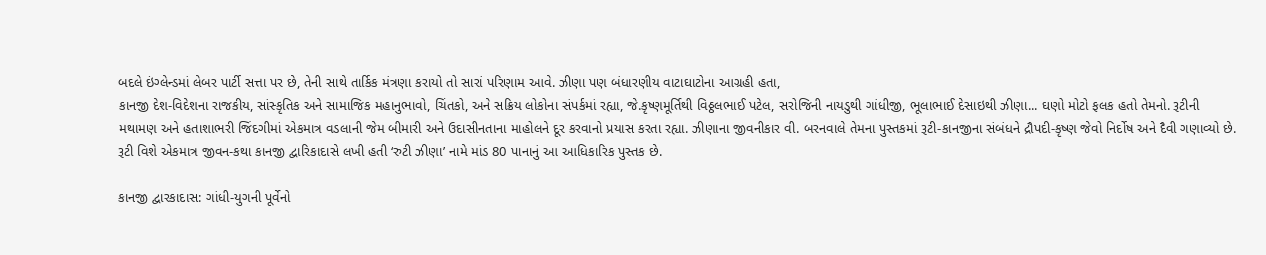બદલે ઇંગ્લેન્ડમાં લેબર પાર્ટી સત્તા પર છે, તેની સાથે તાર્કિક મંત્રણા કરાયો તો સારાં પરિણામ આવે. ઝીણા પણ બંધારણીય વાટાઘાટોના આગ્રહી હતા,
કાનજી દેશ-વિદેશના રાજકીય, સાંસ્કૃતિક અને સામાજિક મહાનુભાવો, ચિંતકો, અને સક્રિય લોકોના સંપર્કમાં રહ્યા, જે.કૃષ્ણમૂર્તિથી વિઠ્ઠલભાઈ પટેલ, સરોજિની નાયડુથી ગાંધીજી, ભૂલાભાઈ દેસાઇથી ઝીણા... ઘણો મોટો ફલક હતો તેમનો. રૂટીની મથામણ અને હતાશાભરી જિંદગીમાં એકમાત્ર વડલાની જેમ બીમારી અને ઉદાસીનતાના માહોલને દૂર કરવાનો પ્રયાસ કરતા રહ્યા. ઝીણાના જીવનીકાર વી. બરનવાલે તેમના પુસ્તકમાં રૂટી-કાનજીના સંબંધને દ્રૌપદી-કૃષ્ણ જેવો નિર્દોષ અને દૈવી ગણાવ્યો છે.
રૂટી વિશે એકમાત્ર જીવન-કથા કાનજી દ્વારિકાદાસે લખી હતી ‘રુટી ઝીણા’ નામે માંડ 80 પાનાનું આ આધિકારિક પુસ્તક છે.

કાનજી દ્વારકાદાસ: ગાંધી-યુગની પૂર્વેનો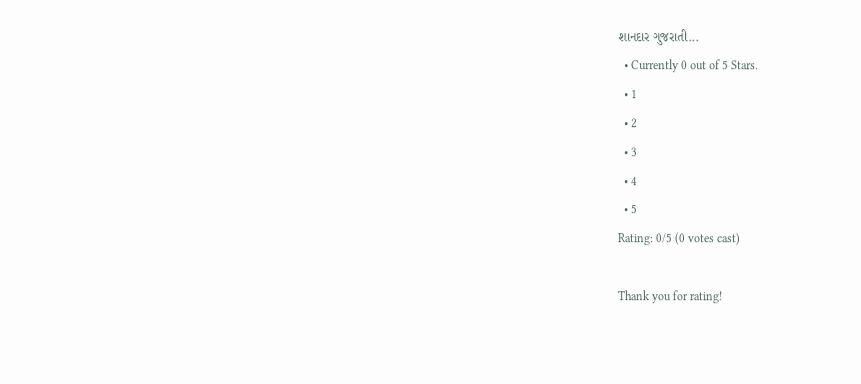શાનદાર ગુજરાતી...
  • Currently 0 out of 5 Stars.
  • 1
  • 2
  • 3
  • 4
  • 5
Rating: 0/5 (0 votes cast)

Thank you for rating!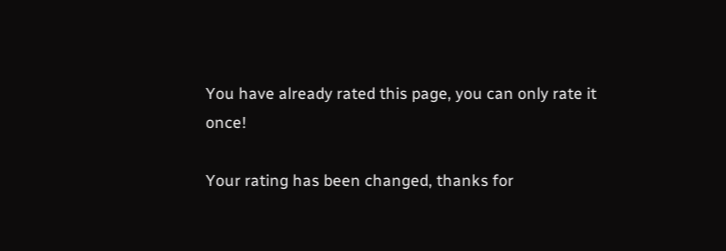You have already rated this page, you can only rate it once!

Your rating has been changed, thanks for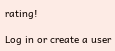rating!

Log in or create a user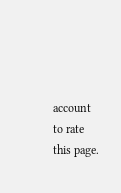account to rate this page.